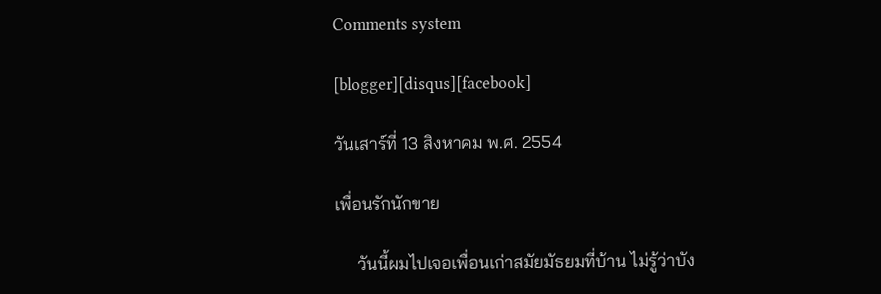Comments system

[blogger][disqus][facebook]

วันเสาร์ที่ 13 สิงหาคม พ.ศ. 2554

เพื่อนรักนักขาย

     วันนี้ผมไปเจอเพื่อนเก่าสมัยมัธยมที่บ้าน ไม่รู้ว่าบัง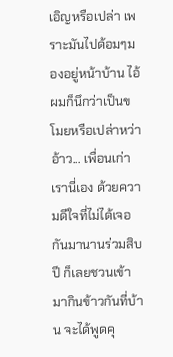เอิญหรือเปล่า เพราะมันไปด้อมๆมองอยู่หน้าบ้าน ไอ้ผมก็นึกว่าเป็นขโมยหรือเปล่าหว่า อ้าว... เพื่อนเก่าเรานี่เอง ด้วยความดีใจที่ไม่ได้เจอกันมานานร่วมสิบปี ก็เลยชวนเข้ามากินข้าวกันที่บ้าน จะได้พูดคุ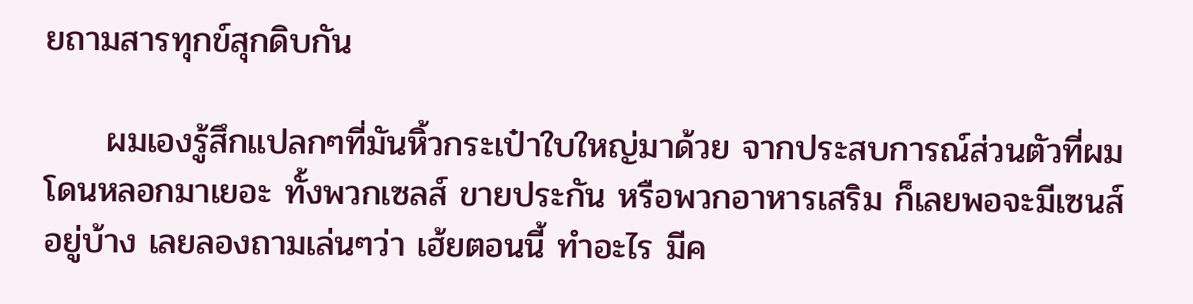ยถามสารทุกข์สุกดิบกัน

     ผมเองรู้สึกแปลกๆที่มันหิ้วกระเป๋าใบใหญ่มาด้วย จากประสบการณ์ส่วนตัวที่ผมโดนหลอกมาเยอะ ทั้งพวกเซลส์ ขายประกัน หรือพวกอาหารเสริม ก็เลยพอจะมีเซนส์อยู่บ้าง เลยลองถามเล่นๆว่า เฮ้ยตอนนี้ ทำอะไร มีค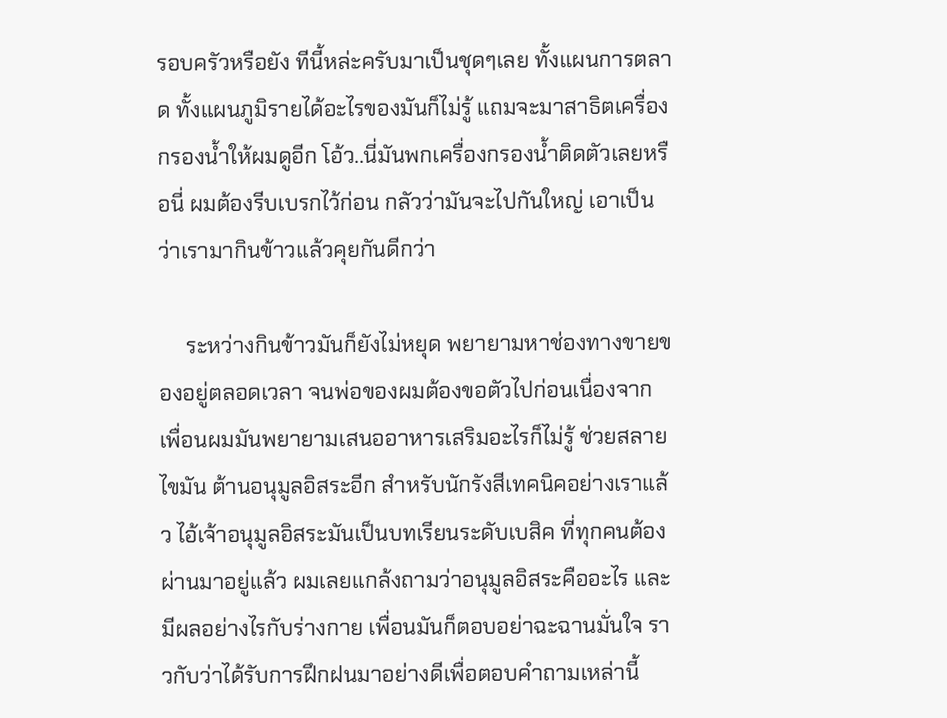รอบครัวหรือยัง ทีนี้หล่ะครับมาเป็นชุดๆเลย ทั้งแผนการตลาด ทั้งแผนภูมิรายได้อะไรของมันก็ไม่รู้ แถมจะมาสาธิตเครื่องกรองน้ำให้ผมดูอีก โอ้ว..นี่มันพกเครื่องกรองน้ำติดตัวเลยหรือนี่ ผมต้องรีบเบรกไว้ก่อน กลัวว่ามันจะไปกันใหญ่ เอาเป็นว่าเรามากินข้าวแล้วคุยกันดีกว่า

     ระหว่างกินข้าวมันก็ยังไม่หยุด พยายามหาช่องทางขายของอยู่ตลอดเวลา จนพ่อของผมต้องขอตัวไปก่อนเนื่องจาก เพื่อนผมมันพยายามเสนออาหารเสริมอะไรก็ไม่รู้ ช่วยสลายไขมัน ต้านอนุมูลอิสระอีก สำหรับนักรังสีเทคนิคอย่างเราแล้ว ไอ้เจ้าอนุมูลอิสระมันเป็นบทเรียนระดับเบสิค ที่ทุกคนต้องผ่านมาอยู่แล้ว ผมเลยแกล้งถามว่าอนุมูลอิสระคืออะไร และมีผลอย่างไรกับร่างกาย เพื่อนมันก็ตอบอย่าฉะฉานมั่นใจ ราวกับว่าได้รับการฝึกฝนมาอย่างดีเพื่อตอบคำถามเหล่านี้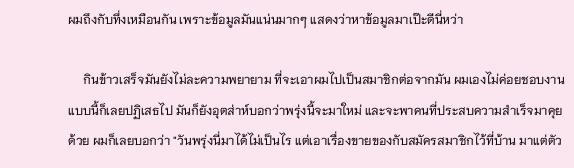ผมถึงกับทึ่งเหมือนกัน เพราะข้อมูลมันแน่นมากๆ แสดงว่าหาข้อมูลมาเป๊ะดีนี่หว่า

     กินข้าวเสร็จมันยังไม่ละความพยายาม ที่จะเอาผมไปเป็นสมาชิกต่อจากมัน ผมเองไม่ค่อยชอบงานแบบนี้ก็เลยปฏิเสธไป มันก็ยังอุตส่าห์บอกว่าพรุ่งนี้จะมาใหม่ และจะพาคนที่ประสบความสำเร็จมาคุยด้วย ผมก็เลยบอกว่า "วันพรุ่งนี่มาได้ไม่เป็นไร แต่เอาเรื่องขายของกับสมัครสมาชิกไว้ที่บ้าน มาแต่ตัว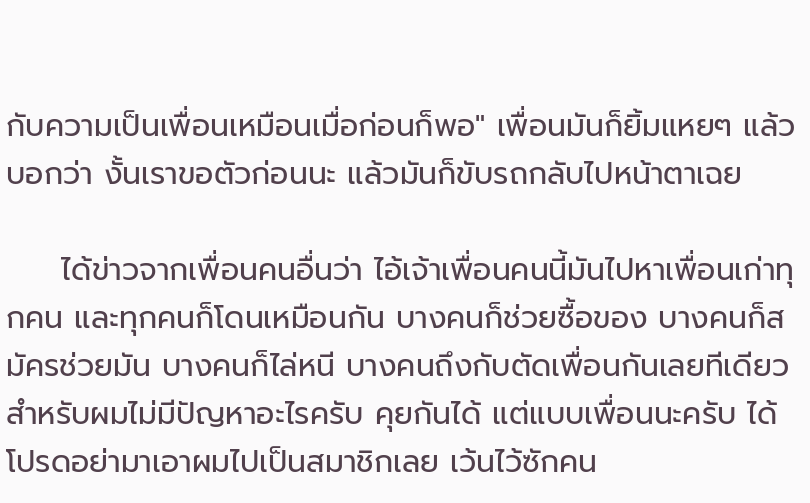กับความเป็นเพื่อนเหมือนเมื่อก่อนก็พอ" เพื่อนมันก็ยิ้มแหยๆ แล้วบอกว่า งั้นเราขอตัวก่อนนะ แล้วมันก็ขับรถกลับไปหน้าตาเฉย

     ได้ข่าวจากเพื่อนคนอื่นว่า ไอ้เจ้าเพื่อนคนนี้มันไปหาเพื่อนเก่าทุกคน และทุกคนก็โดนเหมือนกัน บางคนก็ช่วยซื้อของ บางคนก็สมัครช่วยมัน บางคนก็ไล่หนี บางคนถึงกับตัดเพื่อนกันเลยทีเดียว สำหรับผมไม่มีปัญหาอะไรครับ คุยกันได้ แต่แบบเพื่อนนะครับ ได้โปรดอย่ามาเอาผมไปเป็นสมาชิกเลย เว้นไว้ซักคน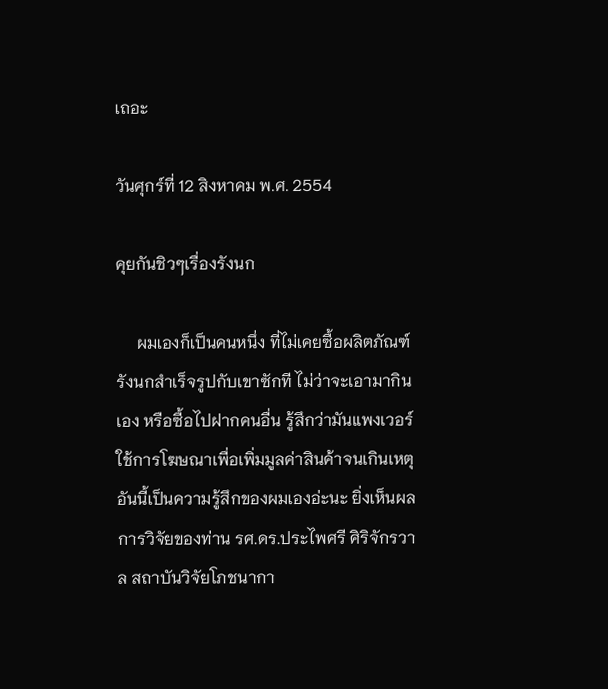เถอะ

วันศุกร์ที่ 12 สิงหาคม พ.ศ. 2554

คุยกันชิวๆเรื่องรังนก

     ผมเองก็เป็นคนหนึ่ง ที่ไม่เคยซื้อผลิตภัณฑ์รังนกสำเร็จรูปกับเขาซักที ไม่ว่าจะเอามากินเอง หรือซื้อไปฝากคนอื่น รู้สึกว่ามันแพงเวอร์ ใช้การโฆษณาเพื่อเพิ่มมูลค่าสินค้าจนเกินเหตุ อันนี้เป็นความรู้สึกของผมเองอ่ะนะ ยิ่งเห็นผลการวิจัยของท่าน รศ.ดร.ประไพศรี ศิริจักรวาล สถาบันวิจัยโภชนากา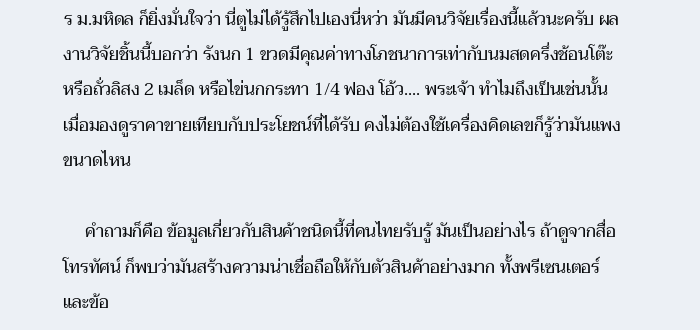ร ม.มหิดล ก็ยิ่งมั่นใจว่า นี่ตูไม่ได้รู้สึกไปเองนี่หว่า มันมีคนวิจัยเรื่องนี้แล้วนะครับ ผลงานวิจัยชิ้นนี้บอกว่า รังนก 1 ขวดมีคุณค่าทางโภชนาการเท่ากับนมสดครึ่งช้อนโต๊ะ หรือถั่วลิสง 2 เมล็ด หรือไข่นกกระทา 1/4 ฟอง โอ้ว.... พระเจ้า ทำไมถึงเป็นเช่นนั้น เมื่อมองดูราคาขายเทียบกับประโยชน์ที่ได้รับ คงไม่ต้องใช้เครื่องคิดเลขก็รู้ว่ามันแพงขนาดไหน

     คำถามก็คือ ข้อมูลเกี่ยวกับสินค้าชนิดนี้ที่คนไทยรับรู้ มันเป็นอย่างไร ถ้าดูจากสื่อโทรทัศน์ ก็พบว่ามันสร้างความน่าเชื่อถือให้กับตัวสินค้าอย่างมาก ทั้งพรีเซนเตอร์ และข้อ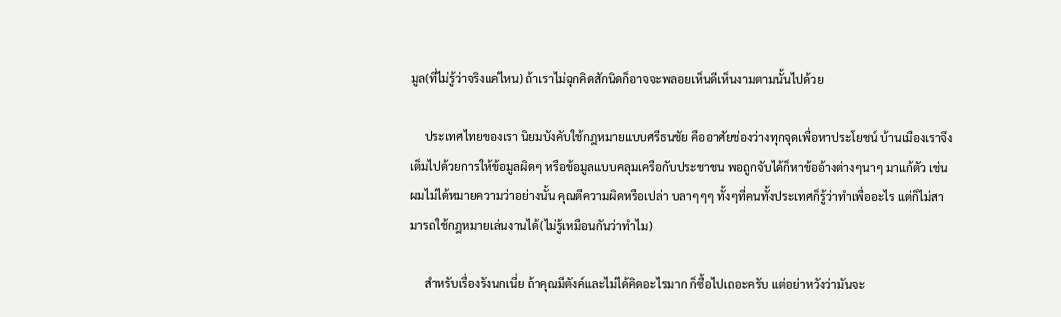มูล(ที่ไม่รู้ว่าจริงแค่ไหน) ถ้าเราไม่ฉุกคิดสักนิดก็อาจจะพลอยเห็นดีเห็นงามตามนั้นไปด้วย

     ประเทศไทยของเรา นิยมบังคับใช้กฎหมายแบบศรีธนชัย คืออาศัยช่องว่างทุกจุดเพื่อหาประโยชน์ บ้านเมืองเราจึงเต็มไปด้วยการให้ข้อมูลผิดๆ หรือข้อมูลแบบคลุมเครือกับประชาชน พอถูกจับได้ก็หาข้ออ้างต่างๆนาๆ มาแก้ตัว เช่น ผมไม่ได้หมายความว่าอย่างนั้น คุณตีความผิดหรือเปล่า บลาๆๆๆ ทั้งๆที่คนทั้งประเทศก็รู้ว่าทำเพื่ออะไร แต่ก็ไม่สามารถใช้กฎหมายเล่นงานได้(ไม่รู้เหมือนกันว่าทำไม)

     สำหรับเรื่องรังนกเนี่ย ถ้าคุณมีตังค์และไม่ได้คิดอะไรมาก ก็ซื้อไปเถอะครับ แต่อย่าหวังว่ามันจะ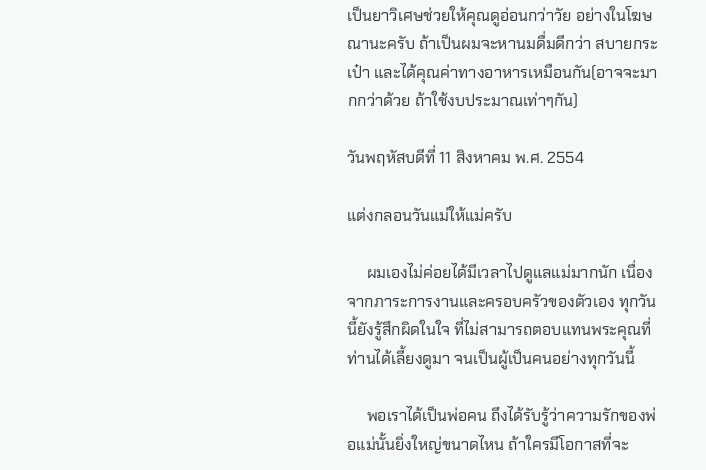เป็นยาวิเศษช่วยให้คุณดูอ่อนกว่าวัย อย่างในโฆษณานะครับ ถ้าเป็นผมจะหานมดื่มดีกว่า สบายกระเป๋า และได้คุณค่าทางอาหารเหมือนกัน(อาจจะมากกว่าด้วย ถ้าใช้งบประมาณเท่าๆกัน)

วันพฤหัสบดีที่ 11 สิงหาคม พ.ศ. 2554

แต่งกลอนวันแม่ให้แม่ครับ

     ผมเองไม่ค่อยได้มีเวลาไปดูแลแม่มากนัก เนื่องจากภาระการงานและครอบครัวของตัวเอง ทุกวันนี้ยังรู้สึกผิดในใจ ที่ไม่สามารถตอบแทนพระคุณที่ท่านได้เลี้ยงดูมา จนเป็นผู้เป็นคนอย่างทุกวันนี้

     พอเราได้เป็นพ่อคน ถึงได้รับรู้ว่าความรักของพ่อแม่นั้นยิ่งใหญ่ขนาดไหน ถ้าใครมีโอกาสที่จะ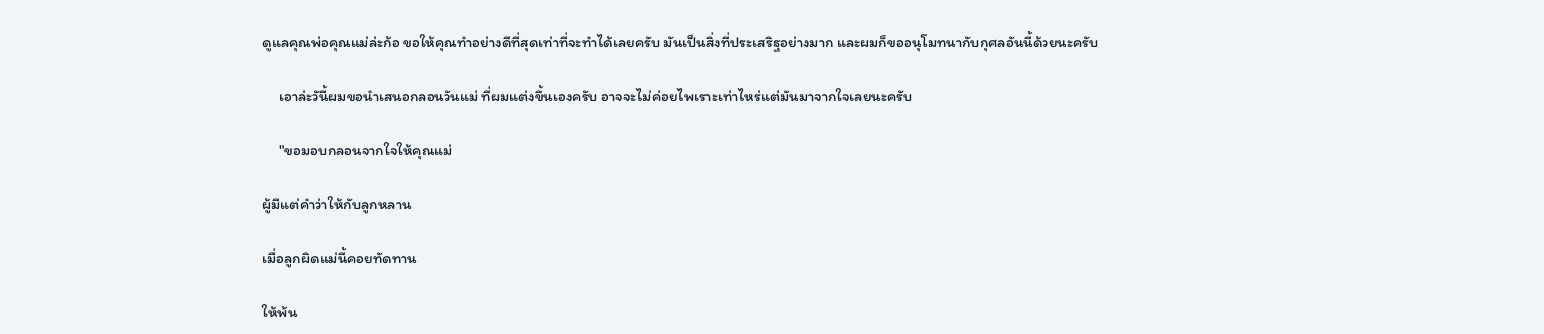ดูแลคุณพ่อคุณแม่ล่ะก้อ ขอให้คุณทำอย่างดีที่สุดเท่าที่จะทำได้เลยครับ มันเป็นสิ่งที่ประเสริฐอย่างมาก และผมก็ขออนุโมทนากับกุศลอันนี้ด้วยนะครับ

     เอาล่ะวันี้ผมขอนำเสนอกลอนวันแม่ ที่ผมแต่งขึ้นเองครับ อาจจะไม่ค่อยไพเราะเท่าไหร่แต่มันมาจากใจเลยนะครับ

     "ขอมอบกลอนจากใจให้คุณแม่

ผู้มีแต่คำว่าให้กับลูกหลาน

เมื่อลูกผิดแม่นี้คอยทัดทาน

ให้พ้น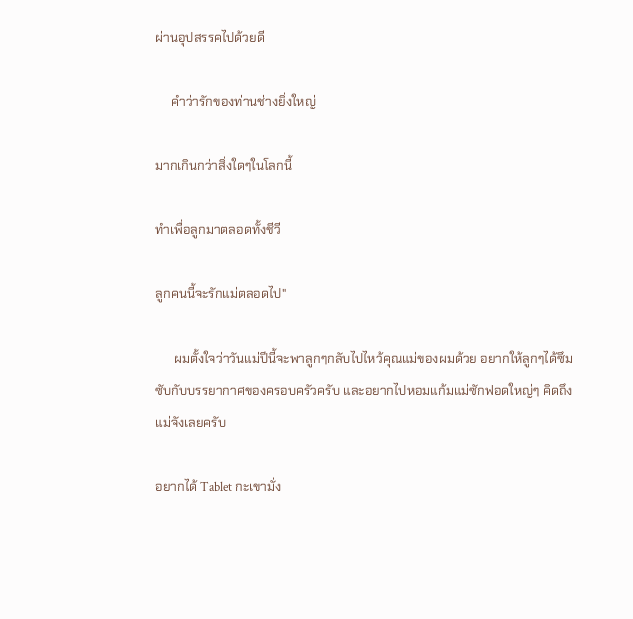ผ่านอุปสรรคไปด้วยดี

     คำว่ารักของท่านช่างยิ่งใหญ่

มากเกินกว่าสิ่งใดๆในโลกนี้

ทำเพื่อลูกมาตลอดทั้งชีวี

ลูกคนนี้จะรักแม่ตลอดไป"

      ผมตั้งใจว่าวันแม่ปีนี้จะพาลูกๆกลับไปไหว้คุณแม่ของผมด้วย อยากให้ลูกๆได้ซึมซับกับบรรยากาศของครอบครัวครับ และอยากไปหอมแก้มแม่ซักฟอดใหญ่ๆ คิดถึงแม่จังเลยครับ

อยากได้ Tablet กะเขามั่ง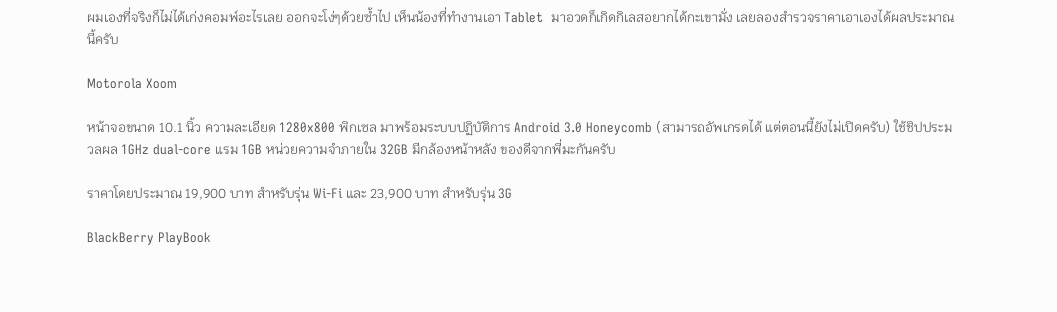ผมเองที่จริงก็ไม่ได้เก่งคอมพ์อะไรเลย ออกจะโง่ๆด้วยซ้ำไป เห็นน้องที่ทำงานเอา Tablet  มาอวดก็เกิดกิเลสอยากได้กะเขามั่ง เลยลองสำรวจราคาเอาเองได้ผลประมาณนี้ครับ

Motorola Xoom

หน้าจอขนาด 10.1 นิ้ว ความละเอียด 1280x800 พิกเซล มาพร้อมระบบปฏิบัติการ Android 3.0 Honeycomb (สามารถอัพเกรดได้ แต่ตอนนี้ยังไม่เปิดครับ) ใช้ชิปประมวลผล 1GHz dual-core แรม 1GB หน่วยความจำภายใน 32GB มีกล้องหน้าหลัง ของดีจากพี่มะกันครับ

ราคาโดยประมาณ 19,900 บาท สำหรับรุ่น Wi-Fi และ 23,900 บาท สำหรับรุ่น 3G

BlackBerry PlayBook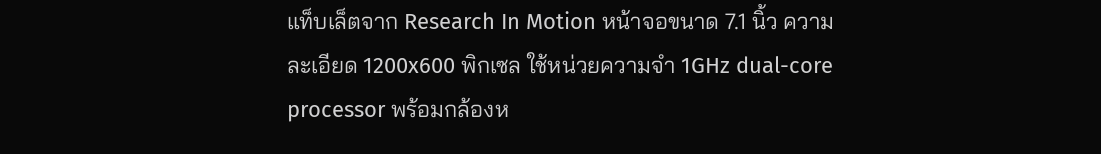แท็บเล็ตจาก Research In Motion หน้าจอขนาด 7.1 นิ้ว ความละเอียด 1200x600 พิกเซล ใช้หน่วยความจำ 1GHz dual-core processor พร้อมกล้องห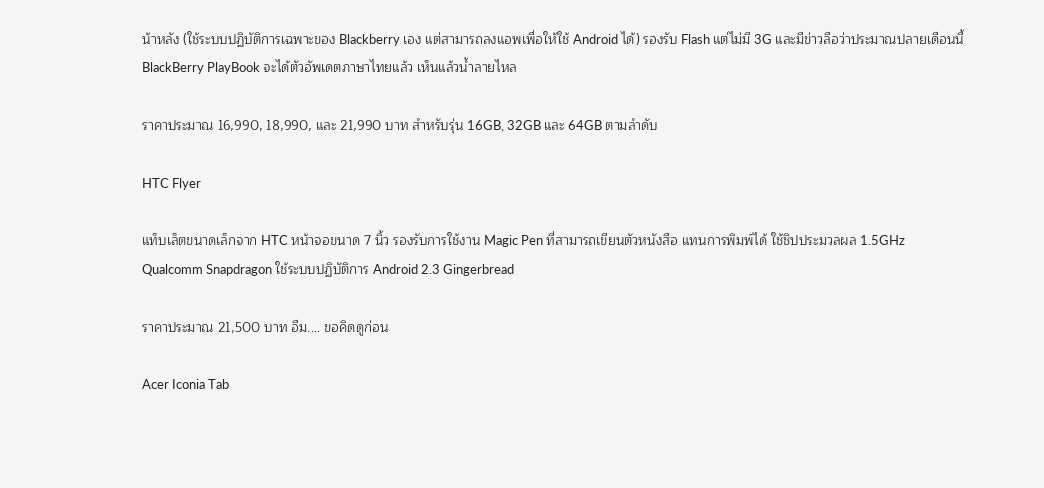น้าหลัง (ใช้ระบบปฏิบัติการเฉพาะของ Blackberry เอง แต่สามารถลงแอพเพื่อให้ใช้ Android ได้) รองรับ Flash แต่ไม่มี 3G และมีข่าวลือว่าประมาณปลายเดือนนี้ BlackBerry PlayBook จะได้ตัวอัพเดตภาษาไทยแล้ว เห็นแล้วน้ำลายไหล

ราคาประมาณ 16,990, 18,990, และ 21,990 บาท สำหรับรุ่น 16GB, 32GB และ 64GB ตามลำดับ

HTC Flyer

แท็บเล็ตขนาดเล็กจาก HTC หน้าจอขนาด 7 นิ้ว รองรับการใช้งาน Magic Pen ที่สามารถเขียนตัวหนังสือ แทนการพิมพ์ได้ ใช้ชิปประมวลผล 1.5GHz Qualcomm Snapdragon ใช้ระบบปฏิบัติการ Android 2.3 Gingerbread

ราคาประมาณ 21,500 บาท อืม.... ขอคิดดูก่อน

Acer Iconia Tab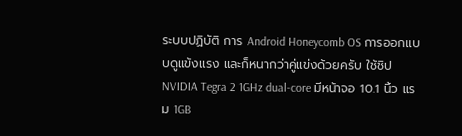ระบบปฏิบัติ การ Android Honeycomb OS การออกแบบดูแข้งแรง และก็หนากว่าคู่แข่งด้วยครับ ใช้ชิป NVIDIA Tegra 2 1GHz dual-core มีหน้าจอ 10.1 นิ้ว แรม 1GB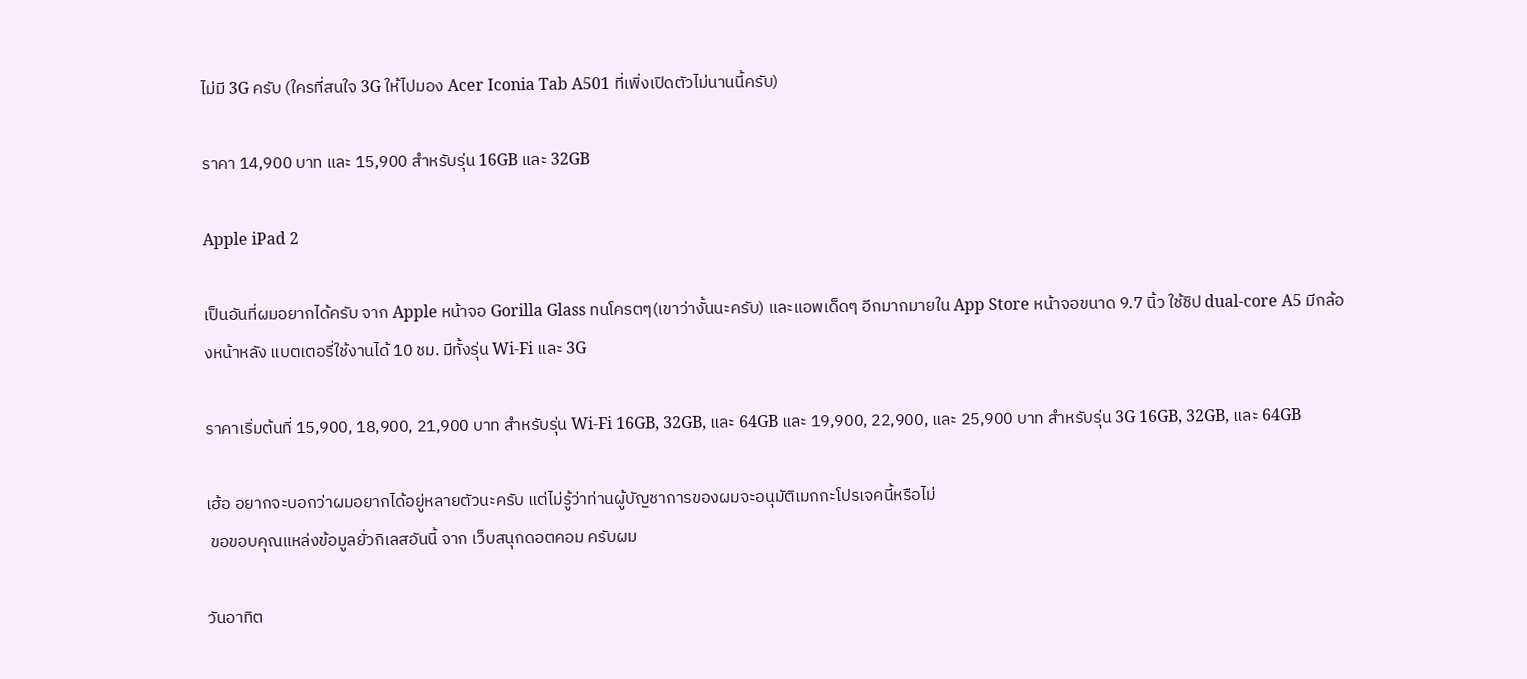ไม่มี 3G ครับ (ใครที่สนใจ 3G ให้ไปมอง Acer Iconia Tab A501 ที่เพิ่งเปิดตัวไม่นานนี้ครับ)

ราคา 14,900 บาท และ 15,900 สำหรับรุ่น 16GB และ 32GB

Apple iPad 2

เป็นอันที่ผมอยากได้ครับ จาก Apple หน้าจอ Gorilla Glass ทนโครตๆ(เขาว่างั้นนะครับ) และแอพเด็ดๆ อีกมากมายใน App Store หน้าจอขนาด 9.7 นิ้ว ใช้ชิป dual-core A5 มีกล้องหน้าหลัง แบตเตอรี่ใช้งานได้ 10 ชม. มีทั้งรุ่น Wi-Fi และ 3G

ราคาเริ่มต้นที่ 15,900, 18,900, 21,900 บาท สำหรับรุ่น Wi-Fi 16GB, 32GB, และ 64GB และ 19,900, 22,900, และ 25,900 บาท สำหรับรุ่น 3G 16GB, 32GB, และ 64GB

เฮ้อ อยากจะบอกว่าผมอยากได้อยู่หลายตัวนะครับ แต่ไม่รู้ว่าท่านผู้บัญชาการของผมจะอนุมัติเมกกะโปรเจคนี้หรือไม่
 ขอขอบคุณแหล่งข้อมูลยั่วกิเลสอันนี้ จาก เว็บสนุกดอตคอม ครับผม

วันอาทิต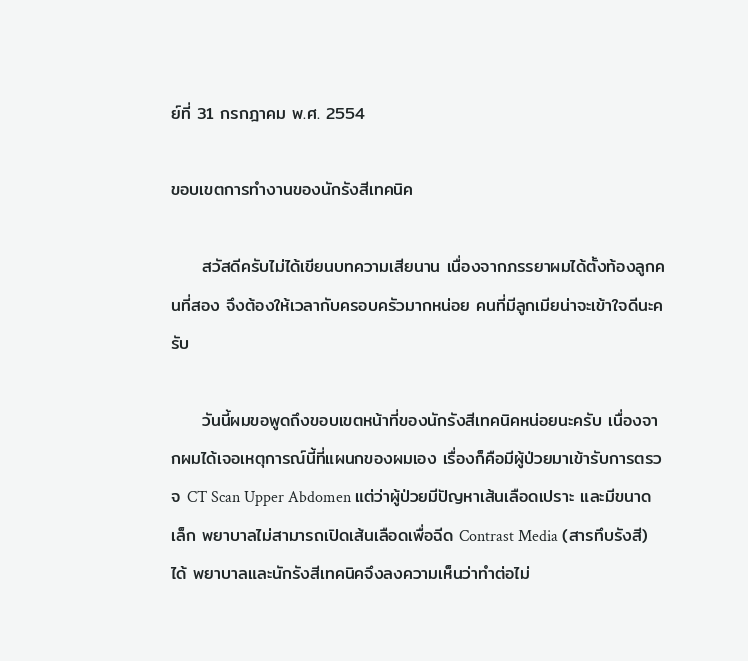ย์ที่ 31 กรกฎาคม พ.ศ. 2554

ขอบเขตการทำงานของนักรังสีเทคนิค

     สวัสดีครับไม่ได้เขียนบทความเสียนาน เนื่องจากภรรยาผมได้ตั้งท้องลูกคนที่สอง จึงต้องให้เวลากับครอบครัวมากหน่อย คนที่มีลูกเมียน่าจะเข้าใจดีนะครับ

     วันนี้ผมขอพูดถึงขอบเขตหน้าที่ของนักรังสีเทคนิคหน่อยนะครับ เนื่องจากผมได้เจอเหตุการณ์นี้ที่แผนกของผมเอง เรื่องก็คือมีผู้ป่วยมาเข้ารับการตรวจ CT Scan Upper Abdomen แต่ว่าผู้ป่วยมีปัญหาเส้นเลือดเปราะ และมีขนาดเล็ก พยาบาลไม่สามารถเปิดเส้นเลือดเพื่อฉีด Contrast Media (สารทึบรังสี)ได้ พยาบาลและนักรังสีเทคนิคจึงลงความเห็นว่าทำต่อไม่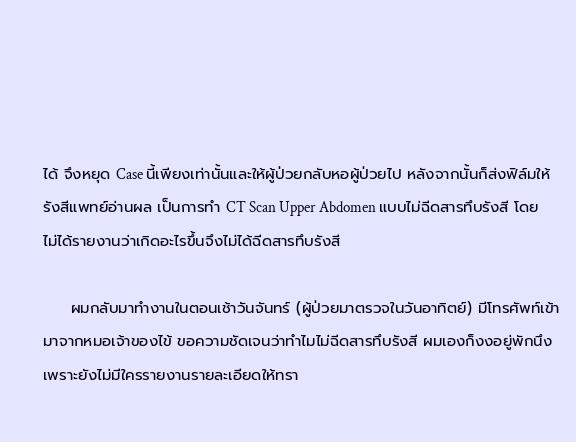ได้ จึงหยุด Case นี้เพียงเท่านั้นและให้ผู้ป่วยกลับหอผู้ป่วยไป หลังจากนั้นก็ส่งฟิล์มให้รังสีแพทย์อ่านผล เป็นการทำ CT Scan Upper Abdomen แบบไม่ฉีดสารทึบรังสี โดยไม่ได้รายงานว่าเกิดอะไรขึ้นจึงไม่ได้ฉีดสารทึบรังสี

     ผมกลับมาทำงานในตอนเช้าวันจันทร์ (ผู้ป่วยมาตรวจในวันอาทิตย์) มีโทรศัพท์เข้ามาจากหมอเจ้าของไข้ ขอความชัดเจนว่าทำไมไม่ฉีดสารทึบรังสี ผมเองก็งงอยู่พักนึงเพราะยังไม่มีใครรายงานรายละเอียดให้ทรา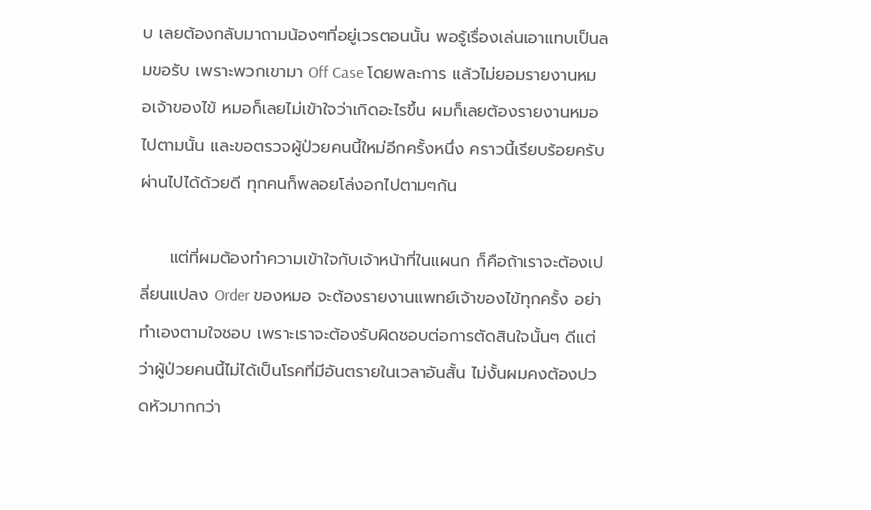บ เลยต้องกลับมาถามน้องๆที่อยู่เวรตอนนั้น พอรู้เรื่องเล่นเอาแทบเป็นลมขอรับ เพราะพวกเขามา Off Case โดยพละการ แล้วไม่ยอมรายงานหมอเจ้าของไข้ หมอก็เลยไม่เข้าใจว่าเกิดอะไรขึ้น ผมก็เลยต้องรายงานหมอไปตามนั้น และขอตรวจผู้ป่วยคนนี้ใหม่อีกครั้งหนึ่ง คราวนี้เรียบร้อยครับ ผ่านไปได้ด้วยดี ทุกคนก็พลอยโล่งอกไปตามๆกัน

     แต่ที่ผมต้องทำความเข้าใจกับเจ้าหน้าที่ในแผนก ก็คือถ้าเราจะต้องเปลี่ยนแปลง Order ของหมอ จะต้องรายงานแพทย์เจ้าของไข้ทุกครั้ง อย่าทำเองตามใจชอบ เพราะเราจะต้องรับผิดชอบต่อการตัดสินใจนั้นๆ ดีแต่ว่าผู้ป่วยคนนี้ไม่ได้เป็นโรคที่มีอันตรายในเวลาอันสั้น ไม่งั้นผมคงต้องปวดหัวมากกว่า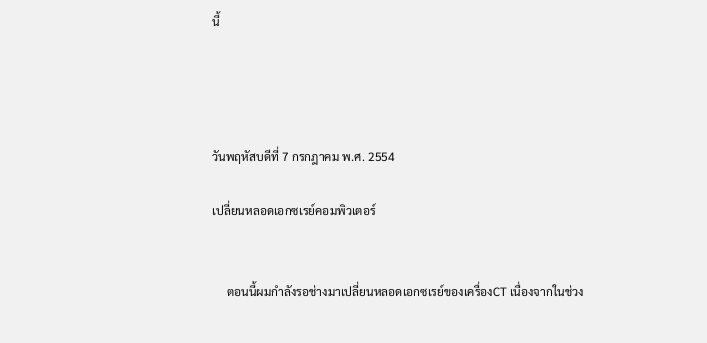นี้




วันพฤหัสบดีที่ 7 กรกฎาคม พ.ศ. 2554

เปลี่ยนหลอดเอกซเรย์คอมพิวเตอร์


     ตอนนี้ผมกำลังรอช่างมาเปลี่ยนหลอดเอกซเรย์ของเครื่องCT เนื่องจากในช่วง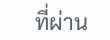ที่ผ่าน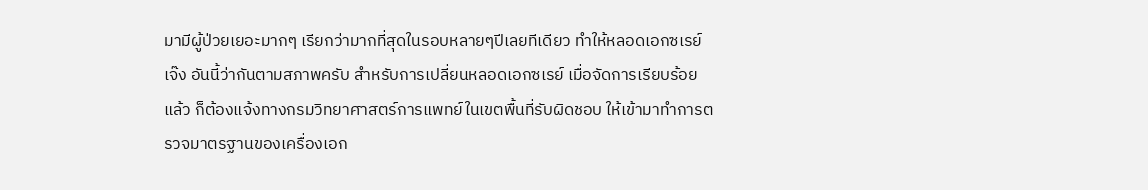มามีผู้ป่วยเยอะมากๆ เรียกว่ามากที่สุดในรอบหลายๆปีเลยทีเดียว ทำให้หลอดเอกซเรย์เจ๊ง อันนี้ว่ากันตามสภาพครับ สำหรับการเปลี่ยนหลอดเอกซเรย์ เมื่อจัดการเรียบร้อยแล้ว ก็ต้องแจ้งทางกรมวิทยาศาสตร์การแพทย์ในเขตพื้นที่รับผิดชอบ ให้เข้ามาทำการตรวจมาตรฐานของเครื่องเอก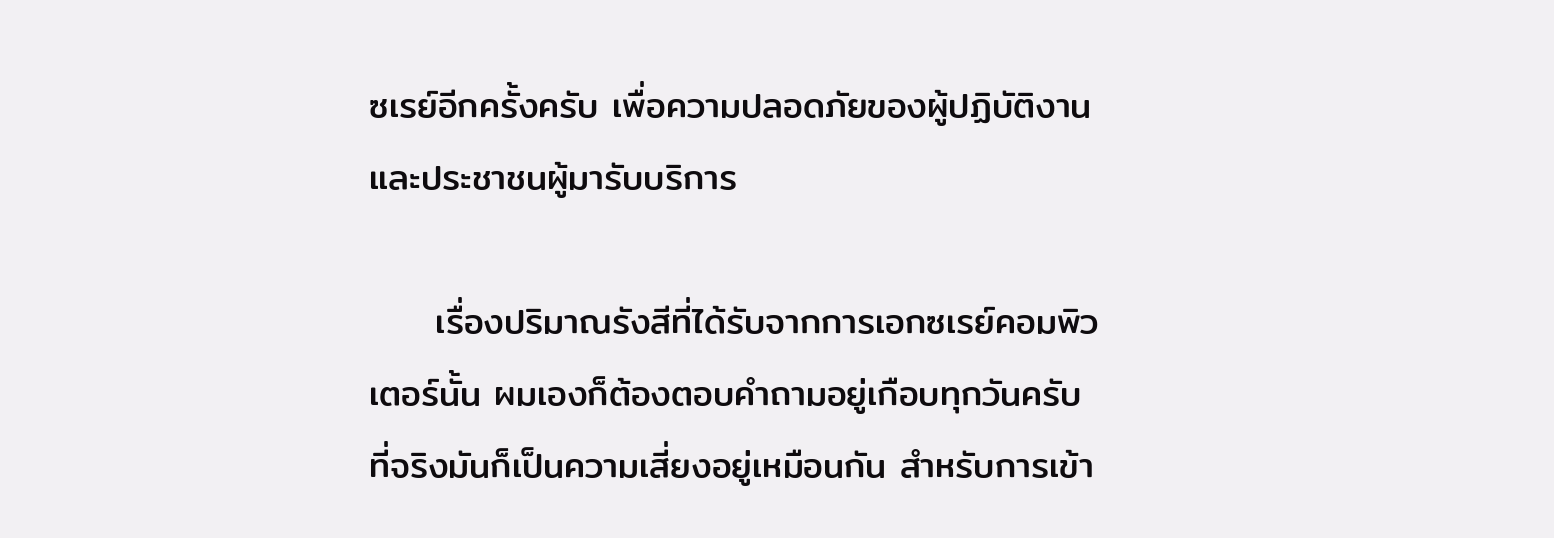ซเรย์อีกครั้งครับ เพื่อความปลอดภัยของผู้ปฏิบัติงาน และประชาชนผู้มารับบริการ

     เรื่องปริมาณรังสีที่ได้รับจากการเอกซเรย์คอมพิวเตอร์นั้น ผมเองก็ต้องตอบคำถามอยู่เกือบทุกวันครับ ที่จริงมันก็เป็นความเสี่ยงอยู่เหมือนกัน สำหรับการเข้า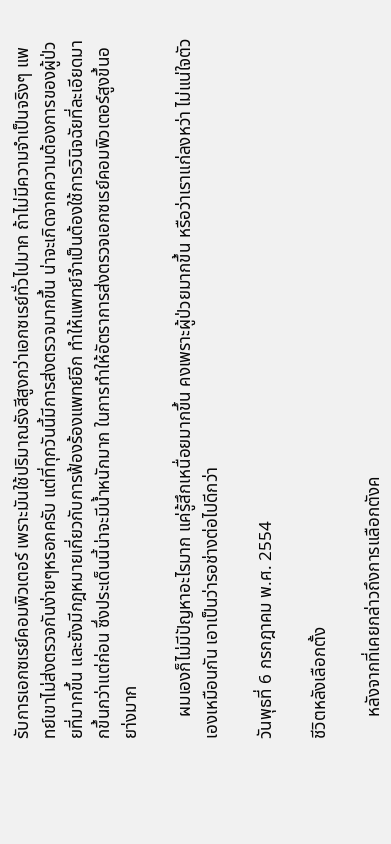รับการเอกซเรย์คอมพิวเตอร์ เพราะมันใช้ปริมาณรังสีสูงกว่าเอกซเรย์ทั่วไปมาก ถ้าไม่มีความจำเป็นจริงๆ แพทย์เขาไม่ส่งตรวจกันง่ายๆหรอกครับ แต่ที่ทุกวันนี้มีการส่งตรวจมากขึ้น น่าจะเกิดจากความต้องการของผู้ป่วยที่มากขึ้น และยังมีกฎหมายเกี่ยวกับการฟ้องร้องแพทย์อีก ทำให้แพทย์จำเป็นต้องใช้การวินิจฉัยที่ละเอียดมากขึ้นกว่าแต่ก่อน ซึ่งประเด็นนี้น่าจะมีน้ำหนักมาก ในการทำให้อัตราการส่งตรวจเอกซเรย์คอมพิวเตอร์สูงขึ้นอยา่งมาก

     ผมเองก็ไม่มีปัญหาอะไรมาก แค่รู้สึกเหนื่อยมากขึ้น คงเพราะผู้ป่วยมากขึ้น หรือว่าเราแก่ลงหว่า ไม่แน่ใจตัวเองเหมือนกัน เอาเป็นว่ารอช่างต่อไปดีกว่า

วันพุธที่ 6 กรกฎาคม พ.ศ. 2554

ชีวิตหลังเลือกตั้ง

     หลังจากที่เคยกล่าวถึงการแลือกตังค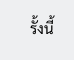รั้งนี้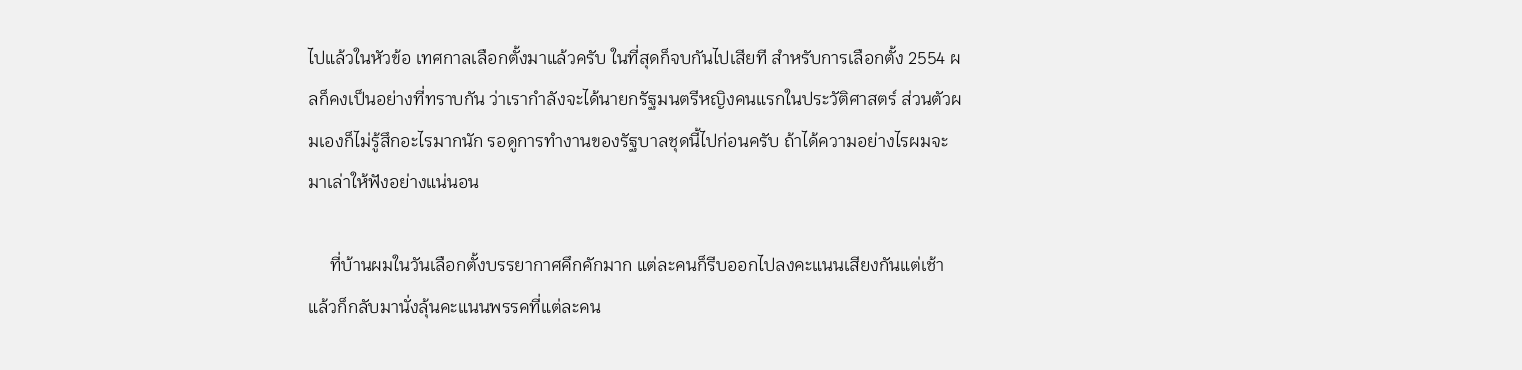ไปแล้วในหัวข้อ เทศกาลเลือกตั้งมาแล้วครับ ในที่สุดก็จบกันไปเสียที สำหรับการเลือกตั้ง 2554 ผลก็คงเป็นอย่างที่ทราบกัน ว่าเรากำลังจะได้นายกรัฐมนตรีหญิงคนแรกในประวัติศาสตร์ ส่วนตัวผมเองก็ไม่รู้สึกอะไรมากนัก รอดูการทำงานของรัฐบาลชุดนี้ไปก่อนครับ ถ้าได้ความอย่างไรผมจะมาเล่าให้ฟังอย่างแน่นอน

     ที่บ้านผมในวันเลือกตั้งบรรยากาศคึกคักมาก แต่ละคนก็รีบออกไปลงคะแนนเสียงกันแต่เช้า แล้วก็กลับมานั่งลุ้นคะแนนพรรคที่แต่ละคน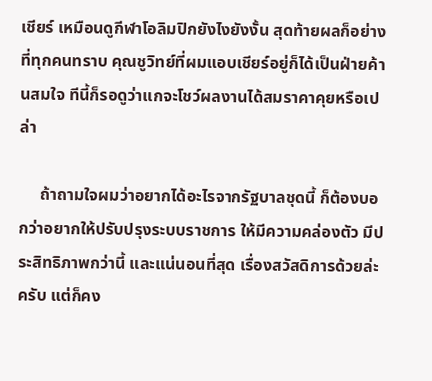เชียร์ เหมือนดูกีฬาโอลิมปิกยังไงยังงั้น สุดท้ายผลก็อย่างที่ทุกคนทราบ คุณชูวิทย์ที่ผมแอบเชียร์อยู่ก็ได้เป็นฝ่ายค้านสมใจ ทีนี้ก็รอดูว่าแกจะโชว์ผลงานได้สมราคาคุยหรือเปล่า

     ถ้าถามใจผมว่าอยากได้อะไรจากรัฐบาลชุดนี้ ก็ต้องบอกว่าอยากให้ปรับปรุงระบบราชการ ให้มีความคล่องตัว มีประสิทธิภาพกว่านี้ และแน่นอนที่สุด เรื่องสวัสดิการด้วยล่ะครับ แต่ก็คง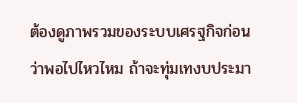ต้องดูภาพรวมของระบบเศรฐกิจก่อน ว่าพอไปไหวไหม ถ้าจะทุ่มเทงบประมา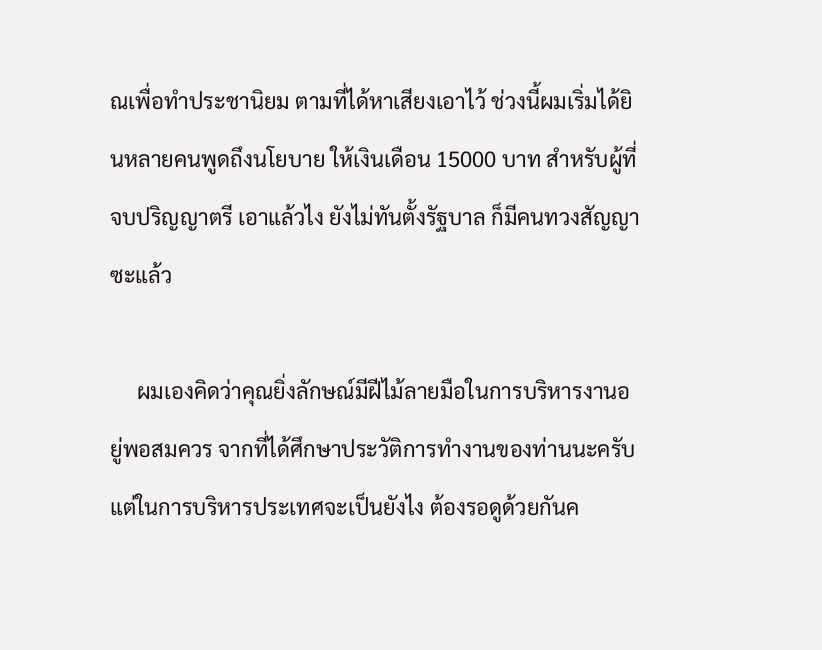ณเพื่อทำประชานิยม ตามที่ได้หาเสียงเอาไว้ ช่วงนี้ผมเริ่มได้ยินหลายคนพูดถึงนโยบาย ให้เงินเดือน 15000 บาท สำหรับผู้ที่จบปริญญาตรี เอาแล้วไง ยังไม่ทันตั้งรัฐบาล ก็มีคนทวงสัญญาซะแล้ว

     ผมเองคิดว่าคุณยิ่งลักษณ์มีฝีไม้ลายมือในการบริหารงานอยู่พอสมควร จากที่ได้ศึกษาประวัติการทำงานของท่านนะครับ แต่ในการบริหารประเทศจะเป็นยังไง ต้องรอดูด้วยกันค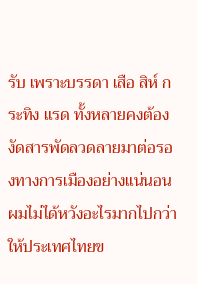รับ เพราะบรรดา เสือ สิห์ กระทิง แรด ทั้งหลายคงต้องงัดสารพัดลวดลายมาต่อรองทางการเมืองอย่างแน่นอน ผมไม่ได้หวังอะไรมากไปกว่าให้ประเทศไทยข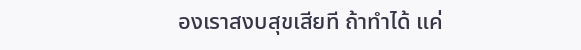องเราสงบสุขเสียที ถ้าทำได้ แค่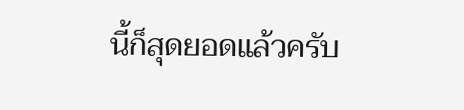นี้ก็สุดยอดแล้วครับ